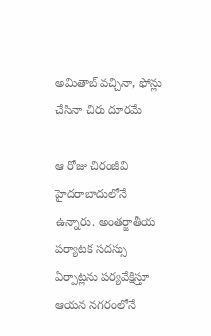అమితాబ్ వచ్చినా, ఫోన్లు చేసినా చిరు దూరమే

ఆ రోజు చిరంజీవి హైదరాబాదులోనే ఉన్నారు. అంతర్జాతీయ పర్యాటక సదస్సు ఏర్పాట్లను పర్యవేక్షిస్తూ ఆయన నగరంలోనే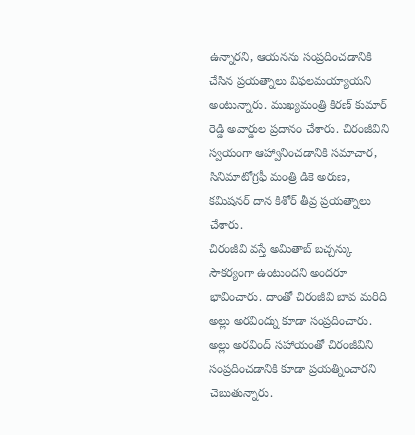ఉన్నారని, ఆయనను సంప్రదించడానికి చేసిన ప్రయత్నాలు విఫలమయ్యాయని అంటున్నారు. ముఖ్యమంత్రి కిరణ్ కుమార్ రెడ్డి అవార్డుల ప్రదానం చేశారు. చిరంజీవిని స్వయంగా ఆహ్వానించడానికి సమాచార, సినిమాటోగ్రఫీ మంత్రి డికె అరుణ, కమిషనర్ దాన కిశోర్ తీవ్ర ప్రయత్నాలు చేశారు.
చిరంజీవి వస్తే అమితాబ్ బచ్చన్కు సౌకర్యంగా ఉంటుందని అందరూ భావించారు. దాంతో చిరంజీవి బావ మరిది అల్లు అరవింద్ను కూడా సంప్రదించారు. అల్లు అరవింద్ సహాయంతో చిరంజీవిని సంప్రదించడానికి కూడా ప్రయత్నించారని చెబుతున్నారు.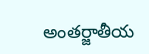అంతర్జాతీయ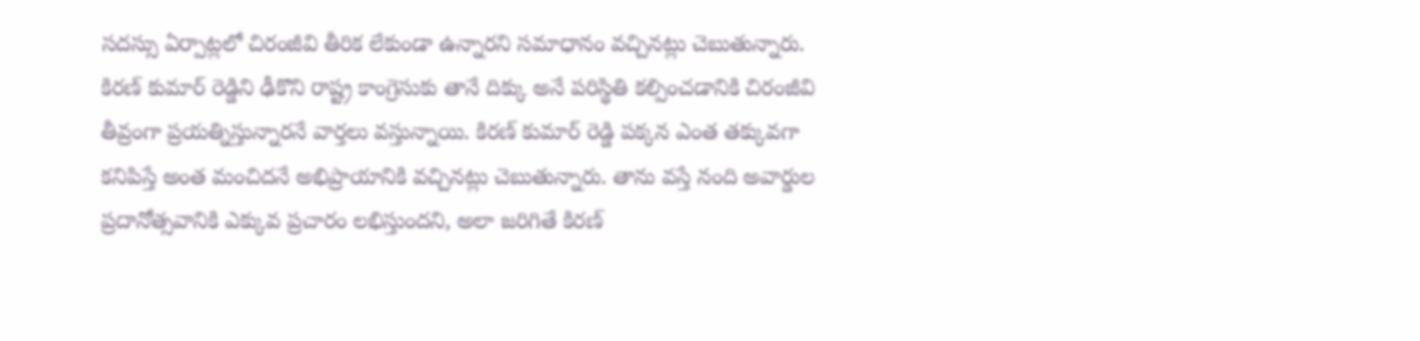సదస్సు ఏర్పాట్లలో చిరంజీవి తీరిక లేకుండా ఉన్నారని సమాధానం వచ్చినట్లు చెబుతున్నారు.
కిరణ్ కుమార్ రెడ్డిని ఢీకొని రాష్ట్ర కాంగ్రెసుకు తానే దిక్కు అనే పరిస్థితి కల్పించడానికి చిరంజీవి తీవ్రంగా ప్రయత్నిస్తున్నారనే వార్తలు వస్తున్నాయి. కిరణ్ కుమార్ రెడ్డి పక్కన ఎంత తక్కువగా కనిపిస్తే అంత మంచిదనే అభిప్రాయానికి వచ్చినట్లు చెబుతున్నారు. తాను వస్తే నంది అవార్డుల ప్రదానోత్సవానికి ఎక్కువ ప్రచారం లభిస్తుందని, అలా జరిగితే కిరణ్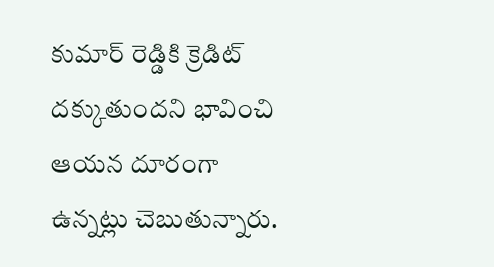కుమార్ రెడ్డికి క్రెడిట్ దక్కుతుందని భావించి ఆయన దూరంగా ఉన్నట్లు చెబుతున్నారు.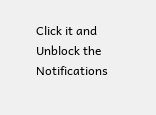Click it and Unblock the Notifications